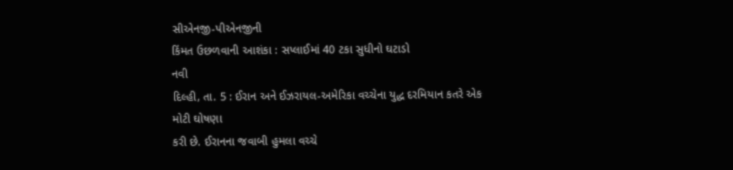સીએનજી-પીએનજીની
કિંમત ઉછળવાની આશંકા : સપ્લાઈમાં 40 ટકા સુધીનો ઘટાડો
નવી
દિલ્હી, તા. 5 : ઈરાન અને ઈઝરાયલ-અમેરિકા વચ્ચેના યુદ્ધ દરમિયાન કતરે એક મોટી ઘોષણા
કરી છે. ઈરાનના જવાબી હુમલા વચ્ચે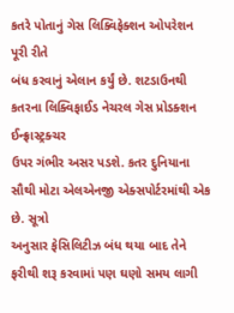કતરે પોતાનું ગેસ લિક્વિફેક્શન ઓપરેશન પૂરી રીતે
બંધ કરવાનું એલાન કર્યું છે. શટડાઉનથી કતરના લિક્વિફાઈડ નેચરલ ગેસ પ્રોડક્શન ઈન્ફ્રાસ્ટ્રક્ચર
ઉપર ગંભીર અસર પડશે. કતર દુનિયાના સૌથી મોટા એલએનજી એક્સપોર્ટરમાંથી એક છે. સૂત્રો
અનુસાર ફેસિલિટીઝ બંધ થયા બાદ તેને ફરીથી શરૂ કરવામાં પણ ઘણો સમય લાગી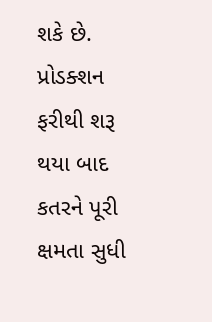શકે છે.
પ્રોડક્શન
ફરીથી શરૂ થયા બાદ કતરને પૂરી ક્ષમતા સુધી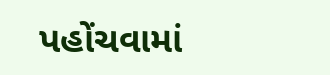પહોંચવામાં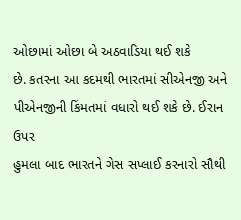ઓછામાં ઓછા બે અઠવાડિયા થઈ શકે
છે. કતરના આ કદમથી ભારતમાં સીએનજી અને પીએનજીની કિંમતમાં વધારો થઈ શકે છે. ઈરાન ઉપર
હુમલા બાદ ભારતને ગેસ સપ્લાઈ કરનારો સૌથી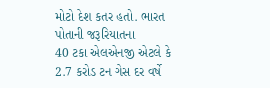મોટો દેશ કતર હતો. ભારત પોતાની જરૂરિયાતના
40 ટકા એલએનજી એટલે કે 2.7 કરોડ ટન ગેસ દર વર્ષે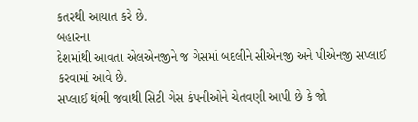કતરથી આયાત કરે છે.
બહારના
દેશમાંથી આવતા એલએનજીને જ ગેસમાં બદલીને સીએનજી અને પીએનજી સપ્લાઈ કરવામાં આવે છે.
સપ્લાઈ થંભી જવાથી સિટી ગેસ કંપનીઓને ચેતવણી આપી છે કે જો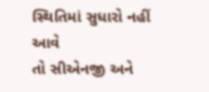સ્થિતિમાં સુધારો નહીં આવે
તો સીએનજી અને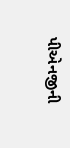પીએનજીની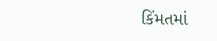કિંમતમાં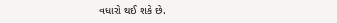વધારો થઈ શકે છે.